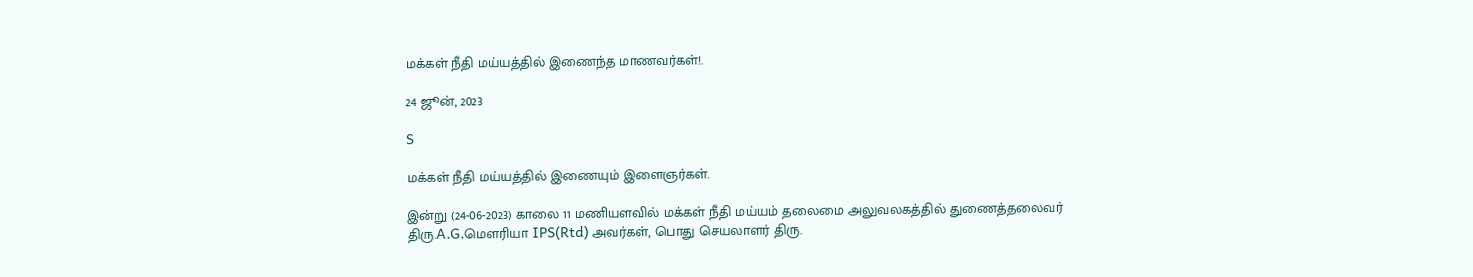மக்கள் நீதி மய்யத்தில் இணைந்த மாணவர்கள்!.

24 ஜூன், 2023

S

மக்கள் நீதி மய்யத்தில் இணையும் இளைஞர்கள்.

இன்று (24-06-2023) காலை 11 மணியளவில் மக்கள் நீதி மய்யம் தலைமை அலுவலகத்தில் துணைத்தலைவர் திரு.A.G.மௌரியா IPS(Rtd) அவர்கள், பொது செயலாளர் திரு.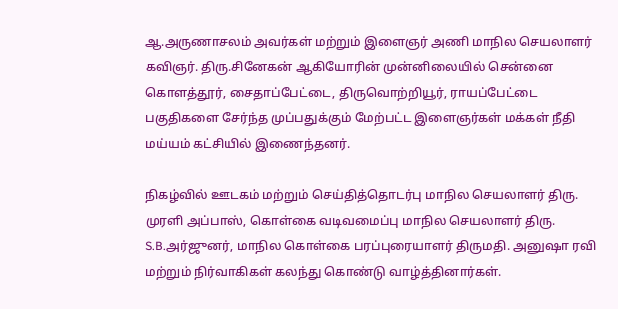ஆ.அருணாசலம் அவர்கள் மற்றும் இளைஞர் அணி மாநில செயலாளர் கவிஞர். திரு.சினேகன் ஆகியோரின் முன்னிலையில் சென்னை கொளத்தூர், சைதாப்பேட்டை, திருவொற்றியூர், ராயப்பேட்டை பகுதிகளை சேர்ந்த முப்பதுக்கும் மேற்பட்ட இளைஞர்கள் மக்கள் நீதி மய்யம் கட்சியில் இணைந்தனர்.

நிகழ்வில் ஊடகம் மற்றும் செய்தித்தொடர்பு மாநில செயலாளர் திரு. முரளி அப்பாஸ், கொள்கை வடிவமைப்பு மாநில செயலாளர் திரு. S.B.அர்ஜுனர், மாநில கொள்கை பரப்புரையாளர் திருமதி. அனுஷா ரவி மற்றும் நிர்வாகிகள் கலந்து கொண்டு வாழ்த்தினார்கள்.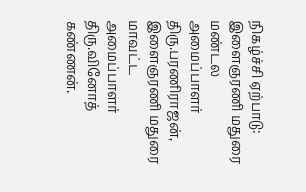நிகழ்ச்சி ஏற்பாடு: இளைஞரணி மதுரை மண்டல அமைப்பாளர் திரு.பரணிராஜன், இளைஞரணி மதுரை மாவட்ட அமைப்பாளர் திரு.வினோத் கண்ணன்.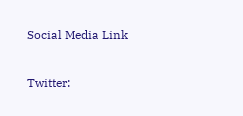Social Media Link

Twitter: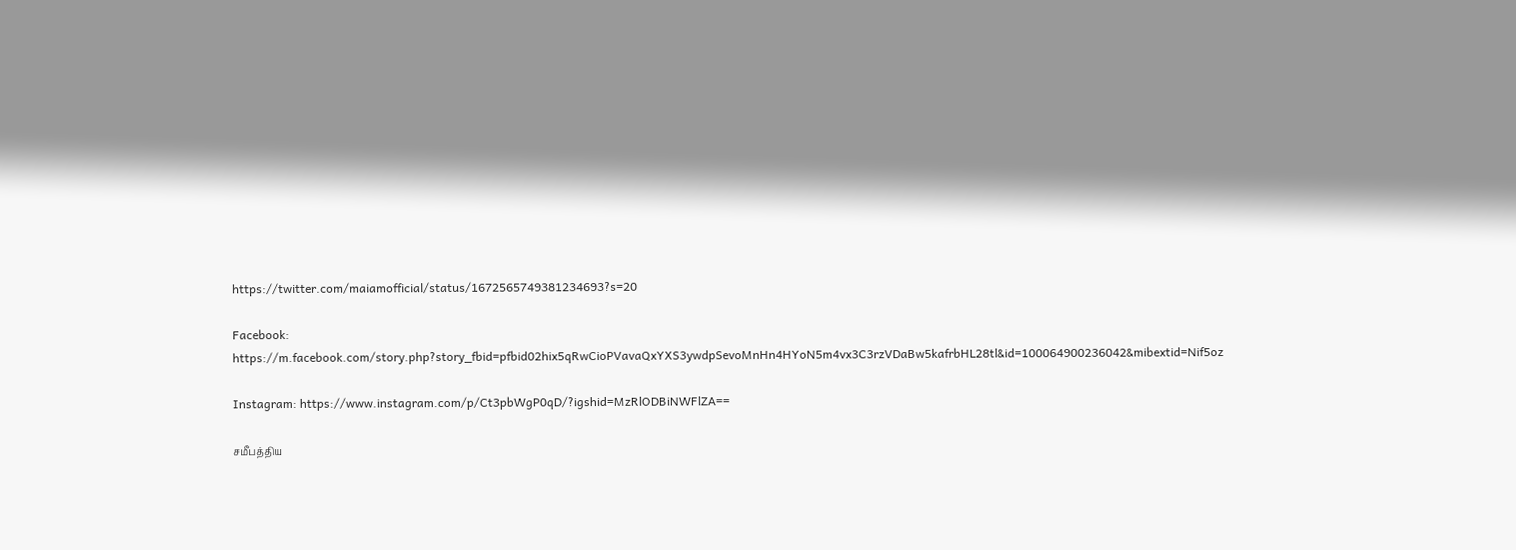https://twitter.com/maiamofficial/status/1672565749381234693?s=20

Facebook: https://m.facebook.com/story.php?story_fbid=pfbid02hix5qRwCioPVavaQxYXS3ywdpSevoMnHn4HYoN5m4vx3C3rzVDaBw5kafrbHL28tl&id=100064900236042&mibextid=Nif5oz

Instagram: https://www.instagram.com/p/Ct3pbWgP0qD/?igshid=MzRlODBiNWFlZA==

சமீபத்திய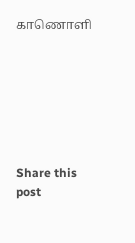காணொளி







Share this post